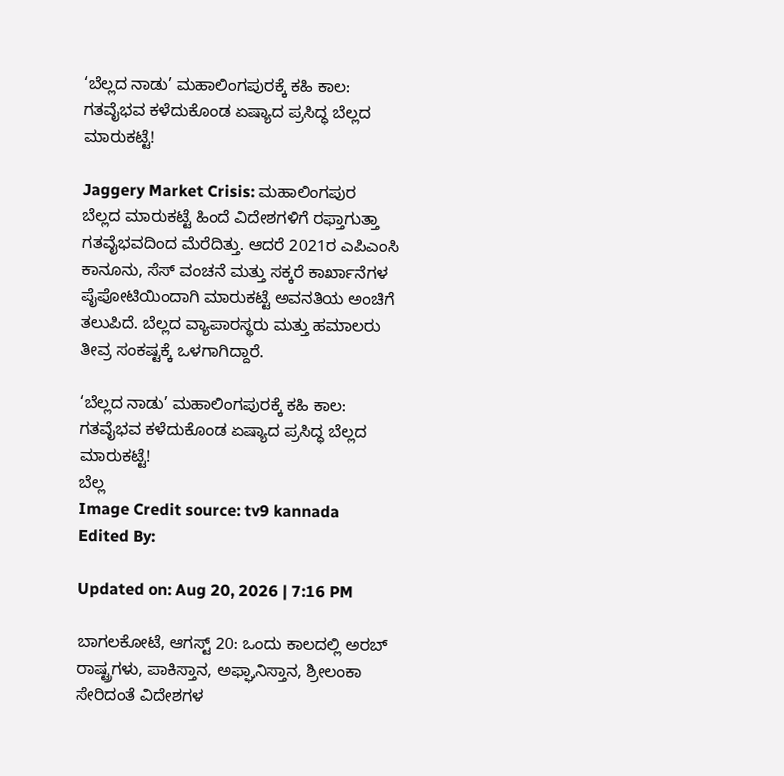‘ಬೆಲ್ಲದ ನಾಡು’ ಮಹಾಲಿಂಗಪುರಕ್ಕೆ ಕಹಿ ಕಾಲ: ಗತವೈಭವ ಕಳೆದುಕೊಂಡ ಏಷ್ಯಾದ ಪ್ರಸಿದ್ಧ ಬೆಲ್ಲದ ಮಾರುಕಟ್ಟೆ!

Jaggery Market Crisis: ಮಹಾಲಿಂಗಪುರ ಬೆಲ್ಲದ ಮಾರುಕಟ್ಟೆ ಹಿಂದೆ ವಿದೇಶಗಳಿಗೆ ರಫ್ತಾಗುತ್ತಾ ಗತವೈಭವದಿಂದ ಮೆರೆದಿತ್ತು. ಆದರೆ 2021ರ ಎಪಿಎಂಸಿ ಕಾನೂನು, ಸೆಸ್ ವಂಚನೆ ಮತ್ತು ಸಕ್ಕರೆ ಕಾರ್ಖಾನೆಗಳ ಪೈಪೋಟಿಯಿಂದಾಗಿ ಮಾರುಕಟ್ಟೆ ಅವನತಿಯ ಅಂಚಿಗೆ ತಲುಪಿದೆ. ಬೆಲ್ಲದ ವ್ಯಾಪಾರಸ್ಥರು ಮತ್ತು ಹಮಾಲರು ತೀವ್ರ ಸಂಕಷ್ಟಕ್ಕೆ ಒಳಗಾಗಿದ್ದಾರೆ.

‘ಬೆಲ್ಲದ ನಾಡು’ ಮಹಾಲಿಂಗಪುರಕ್ಕೆ ಕಹಿ ಕಾಲ: ಗತವೈಭವ ಕಳೆದುಕೊಂಡ ಏಷ್ಯಾದ ಪ್ರಸಿದ್ಧ ಬೆಲ್ಲದ ಮಾರುಕಟ್ಟೆ!
ಬೆಲ್ಲ
Image Credit source: tv9 kannada
Edited By:

Updated on: Aug 20, 2026 | 7:16 PM

ಬಾಗಲಕೋಟೆ, ಆಗಸ್ಟ್ 20: ಒಂದು ಕಾಲದಲ್ಲಿ ಅರಬ್ ರಾಷ್ಟ್ರಗಳು, ಪಾಕಿಸ್ತಾನ, ಅಫ್ಘಾನಿಸ್ತಾನ, ಶ್ರೀಲಂಕಾ ಸೇರಿದಂತೆ ವಿದೇಶಗಳ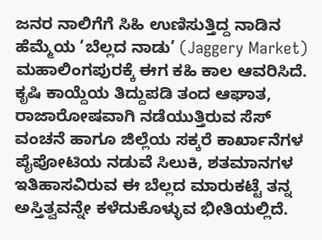ಜನರ ನಾಲಿಗೆಗೆ ಸಿಹಿ ಉಣಿಸುತ್ತಿದ್ದ ನಾಡಿನ ಹೆಮ್ಮೆಯ ‘ಬೆಲ್ಲದ ನಾಡು’ (Jaggery Market) ಮಹಾಲಿಂಗಪುರಕ್ಕೆ ಈಗ ಕಹಿ ಕಾಲ ಆವರಿಸಿದೆ. ಕೃಷಿ ಕಾಯ್ದೆಯ ತಿದ್ದುಪಡಿ ತಂದ ಆಘಾತ, ರಾಜಾರೋಷವಾಗಿ ನಡೆಯುತ್ತಿರುವ ಸೆಸ್ ವಂಚನೆ ಹಾಗೂ ಜಿಲ್ಲೆಯ ಸಕ್ಕರೆ ಕಾರ್ಖಾನೆಗಳ ಪೈಪೋಟಿಯ ನಡುವೆ ಸಿಲುಕಿ, ಶತಮಾನಗಳ ಇತಿಹಾಸವಿರುವ ಈ ಬೆಲ್ಲದ ಮಾರುಕಟ್ಟೆ ತನ್ನ ಅಸ್ತಿತ್ವವನ್ನೇ ಕಳೆದುಕೊಳ್ಳುವ ಭೀತಿಯಲ್ಲಿದೆ.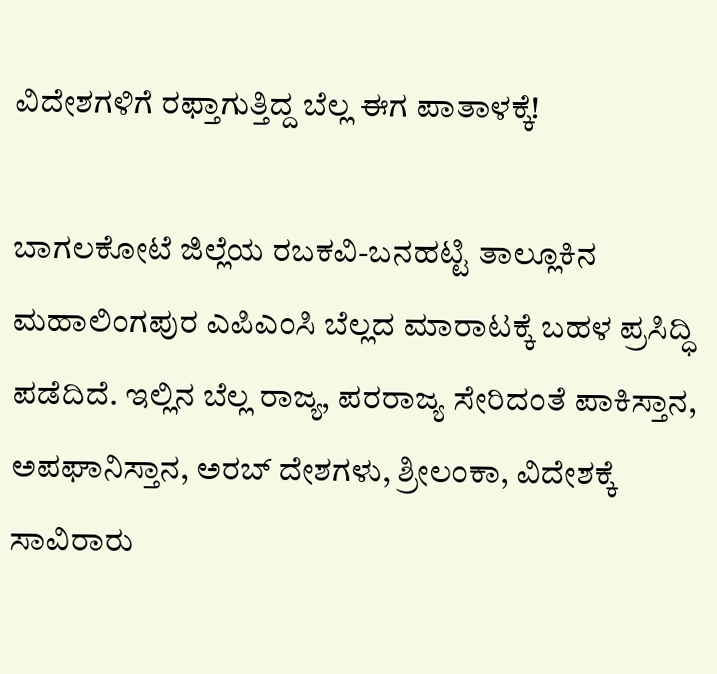ವಿದೇಶಗಳಿಗೆ ರಫ್ತಾಗುತ್ತಿದ್ದ ಬೆಲ್ಲ ಈಗ ಪಾತಾಳಕ್ಕೆ!

ಬಾಗಲಕೋಟೆ ಜಿಲ್ಲೆಯ ರಬಕವಿ-ಬನಹಟ್ಟಿ ತಾಲ್ಲೂಕಿನ ಮಹಾಲಿಂಗಪುರ ಎಪಿಎಂಸಿ ಬೆಲ್ಲದ‌ ಮಾರಾಟಕ್ಕೆ ಬಹಳ ಪ್ರಸಿದ್ಧಿ ಪಡೆದಿದೆ. ಇಲ್ಲಿನ ಬೆಲ್ಲ ರಾಜ್ಯ, ಪರರಾಜ್ಯ ಸೇರಿದಂತೆ ಪಾಕಿಸ್ತಾನ, ಅಪಘಾನಿಸ್ತಾನ, ಅರಬ್ ದೇಶಗಳು, ಶ್ರೀಲಂಕಾ, ವಿದೇಶಕ್ಕೆ ಸಾವಿರಾರು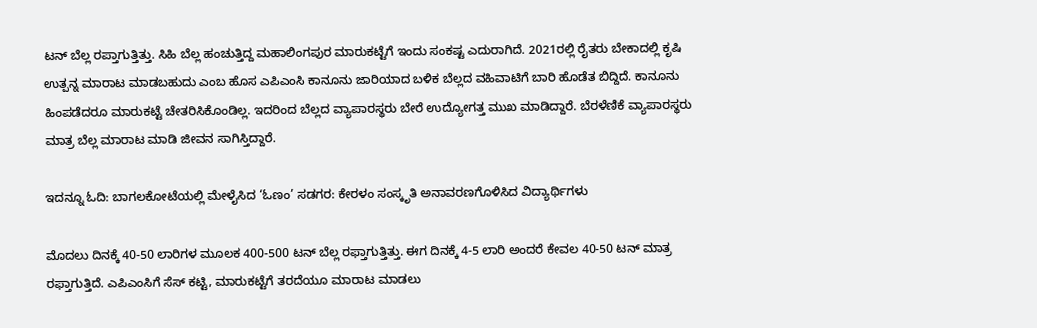ಟನ್ ಬೆಲ್ಲ ರಪ್ತಾಗುತ್ತಿತ್ತು. ಸಿಹಿ ಬೆಲ್ಲ ಹಂಚುತ್ತಿದ್ದ ಮಹಾಲಿಂಗಪುರ ಮಾರುಕಟ್ಟೆಗೆ ಇಂದು ಸಂಕಷ್ಟ ಎದುರಾಗಿದೆ. 2021ರಲ್ಲಿ ರೈತರು ಬೇಕಾದಲ್ಲಿ ಕೃಷಿ ಉತ್ಪನ್ನ ಮಾರಾಟ ಮಾಡಬಹುದು ಎಂಬ ಹೊಸ ಎಪಿಎಂಸಿ ಕಾನೂನು ಜಾರಿಯಾದ ಬಳಿಕ ಬೆಲ್ಲದ ವಹಿವಾಟಿಗೆ ಬಾರಿ ಹೊಡೆತ ಬಿದ್ದಿದೆ. ಕಾನೂನು ಹಿಂಪಡೆದರೂ ಮಾರುಕಟ್ಟೆ ಚೇತರಿಸಿಕೊಂಡಿಲ್ಲ. ಇದರಿಂದ ಬೆಲ್ಲದ ವ್ಯಾಪಾರಸ್ಥರು ಬೇರೆ ಉದ್ಯೋಗತ್ತ ಮುಖ‌ ಮಾಡಿದ್ದಾರೆ. ಬೆರಳೆಣಿಕೆ‌‌ ವ್ಯಾಪಾರಸ್ಥರು ಮಾತ್ರ ಬೆಲ್ಲ‌ ಮಾರಾಟ ಮಾಡಿ ಜೀವನ ಸಾಗಿಸ್ತಿದ್ದಾರೆ.

ಇದನ್ನೂ ಓದಿ: ಬಾಗಲಕೋಟೆಯಲ್ಲಿ ಮೇಳೈಸಿದ ‘ಓಣಂ’ ಸಡಗರ: ಕೇರಳಂ ಸಂಸ್ಕೃತಿ ಅನಾವರಣಗೊಳಿಸಿದ ವಿದ್ಯಾರ್ಥಿಗಳು

ಮೊದಲು ದಿನಕ್ಕೆ 40-50 ಲಾರಿಗಳ ಮೂಲಕ 400-500 ಟನ್ ಬೆಲ್ಲ ರಫ್ತಾಗುತ್ತಿತ್ತು. ಈಗ ದಿನಕ್ಕೆ 4-5 ಲಾರಿ ಅಂದರೆ ಕೇವಲ‌ 40-50 ಟನ್ ಮಾತ್ರ ರಫ್ತಾಗುತ್ತಿದೆ. ಎಪಿಎಂಸಿಗೆ ಸೆಸ್ ಕಟ್ಟಿ, ಮಾರುಕಟ್ಟೆಗೆ ತರದೆಯೂ ಮಾರಾಟ ಮಾಡಲು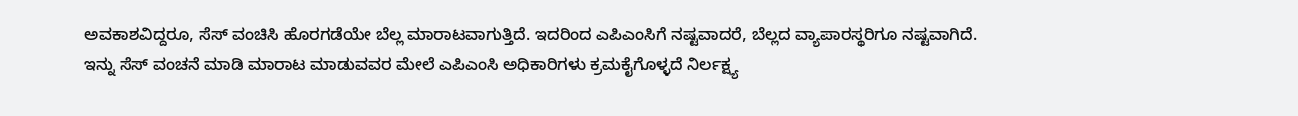ಅವಕಾಶವಿದ್ದರೂ, ಸೆಸ್ ವಂಚಿಸಿ ಹೊರಗಡೆಯೇ ಬೆಲ್ಲ ಮಾರಾಟವಾಗುತ್ತಿದೆ. ಇದರಿಂದ ಎಪಿಎಂಸಿಗೆ ನಷ್ಟವಾದರೆ, ಬೆಲ್ಲದ ವ್ಯಾಪಾರಸ್ಥರಿಗೂ ನಷ್ಟವಾಗಿದೆ. ಇನ್ನು ಸೆಸ್ ವಂಚನೆ ಮಾಡಿ‌ ಮಾರಾಟ ಮಾಡುವವರ ಮೇಲೆ ಎಪಿಎಂಸಿ ಅಧಿಕಾರಿಗಳು ಕ್ರಮ‌ಕೈಗೊಳ್ಳದೆ ನಿರ್ಲಕ್ಷ್ಯ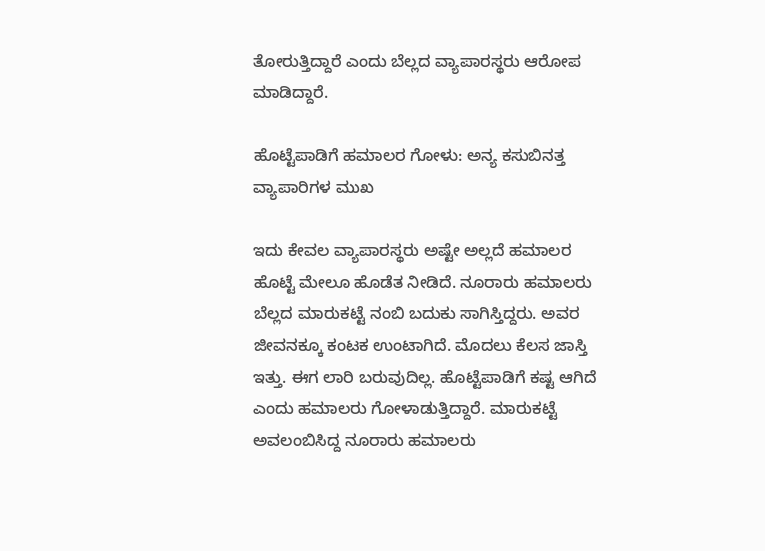ತೋರುತ್ತಿದ್ದಾರೆ ಎಂದು ಬೆಲ್ಲದ ವ್ಯಾಪಾರಸ್ಥರು ಆರೋಪ ಮಾಡಿದ್ದಾರೆ.

ಹೊಟ್ಟೆಪಾಡಿಗೆ ಹಮಾಲರ ಗೋಳು: ಅನ್ಯ ಕಸುಬಿನತ್ತ ವ್ಯಾಪಾರಿಗಳ ಮುಖ

ಇದು ಕೇವಲ ವ್ಯಾಪಾರಸ್ಥರು ಅಷ್ಟೇ ಅಲ್ಲದೆ ಹಮಾಲರ ಹೊಟ್ಟೆ ಮೇಲೂ ಹೊಡೆತ ನೀಡಿದೆ. ನೂರಾರು ಹಮಾಲರು ಬೆಲ್ಲದ ಮಾರುಕಟ್ಟೆ ನಂಬಿ ಬದುಕು ಸಾಗಿಸ್ತಿದ್ದರು. ಅವರ ಜೀವನಕ್ಕೂ ಕಂಟಕ ಉಂಟಾಗಿದೆ. ಮೊದಲು ಕೆಲಸ ಜಾಸ್ತಿ ಇತ್ತು. ಈಗ ಲಾರಿ ಬರುವುದಿಲ್ಲ. ಹೊಟ್ಟೆಪಾಡಿಗೆ ಕಷ್ಟ ಆಗಿದೆ ಎಂದು ಹಮಾಲರು ಗೋಳಾಡುತ್ತಿದ್ದಾರೆ. ಮಾರುಕಟ್ಟೆ ಅವಲಂಬಿಸಿದ್ದ ನೂರಾರು ಹಮಾಲರು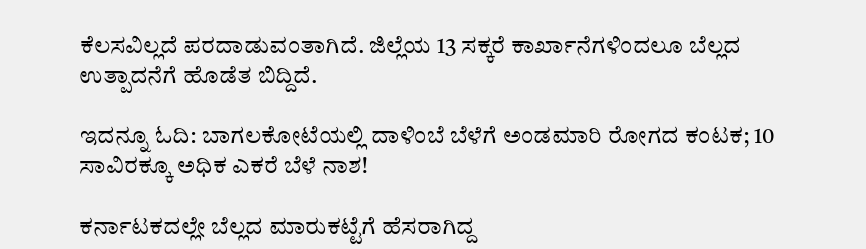ಕೆಲಸವಿಲ್ಲದೆ ಪರದಾಡುವಂತಾಗಿದೆ. ಜಿಲ್ಲೆಯ 13 ಸಕ್ಕರೆ ಕಾರ್ಖಾನೆಗಳಿಂದಲೂ ಬೆಲ್ಲದ ಉತ್ಪಾದನೆಗೆ ಹೊಡೆತ ಬಿದ್ದಿದೆ.

ಇದನ್ನೂ ಓದಿ: ಬಾಗಲಕೋಟೆಯಲ್ಲಿ ದಾಳಿಂಬೆ ಬೆಳೆಗೆ ಅಂಡಮಾರಿ ರೋಗದ ಕಂಟಕ; 10 ಸಾವಿರಕ್ಕೂ ಅಧಿಕ ಎಕರೆ ಬೆಳೆ ನಾಶ!

ಕರ್ನಾಟಕದಲ್ಲೇ ಬೆಲ್ಲದ ಮಾರುಕಟ್ಟೆಗೆ ಹೆಸರಾಗಿದ್ದ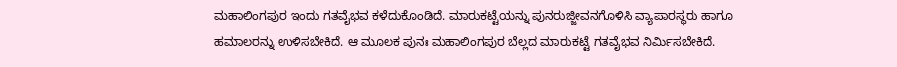ಮಹಾಲಿಂಗಪುರ ಇಂದು ಗತವೈಭವ ಕಳೆದುಕೊಂಡಿದೆ. ಮಾರುಕಟ್ಟೆಯನ್ನು ಪುನರುಜ್ಜೀವನಗೊಳಿಸಿ ವ್ಯಾಪಾರಸ್ಥರು ಹಾಗೂ ಹಮಾಲರನ್ನು ಉಳಿಸಬೇಕಿದೆ. ಆ ಮೂಲಕ‌ ಪುನಃ ಮಹಾಲಿಂಗಪುರ ಬೆಲ್ಲದ ಮಾರುಕಟ್ಟೆ ಗತವೈಭವ ನಿರ್ಮಿಸಬೇಕಿದೆ.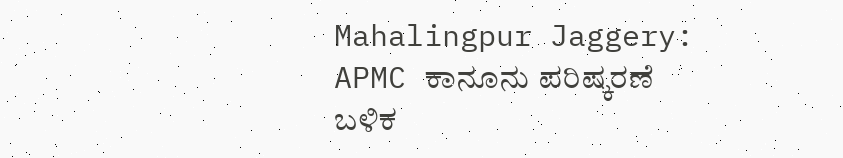Mahalingpur Jaggery: APMC ಕಾನೂನು ಪರಿಷ್ಕರಣೆ ಬಳಿಕ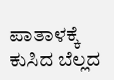ಪಾತಾಳಕ್ಕೆ ಕುಸಿದ ಬೆಲ್ಲದ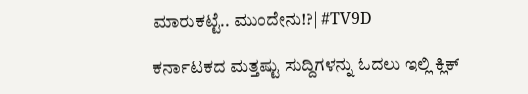ಮಾರುಕಟ್ಟೆ.. ಮುಂದೇನು!?| #TV9D

ಕರ್ನಾಟಕದ ಮತ್ತಷ್ಟು ಸುದ್ದಿಗಳನ್ನು ಓದಲು ಇಲ್ಲಿ ಕ್ಲಿಕ್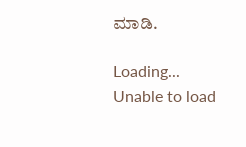ಮಾಡಿ.

Loading...
Unable to load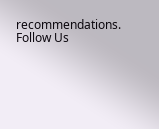recommendations.
Follow Us